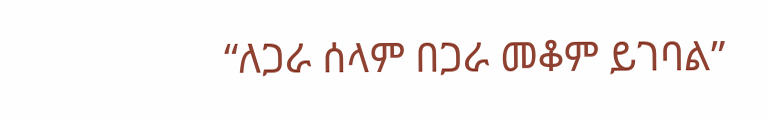“ለጋራ ሰላም በጋራ መቆም ይገባል”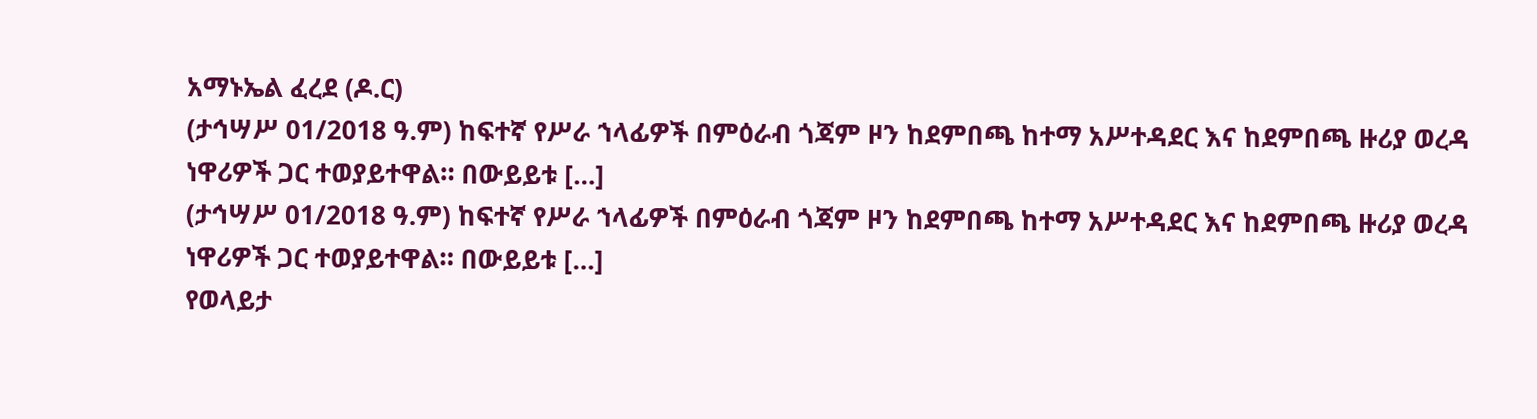አማኑኤል ፈረደ (ዶ.ር)
(ታኅሣሥ 01/2018 ዓ.ም) ከፍተኛ የሥራ ኀላፊዎች በምዕራብ ጎጃም ዞን ከደምበጫ ከተማ አሥተዳደር እና ከደምበጫ ዙሪያ ወረዳ ነዋሪዎች ጋር ተወያይተዋል። በውይይቱ […]
(ታኅሣሥ 01/2018 ዓ.ም) ከፍተኛ የሥራ ኀላፊዎች በምዕራብ ጎጃም ዞን ከደምበጫ ከተማ አሥተዳደር እና ከደምበጫ ዙሪያ ወረዳ ነዋሪዎች ጋር ተወያይተዋል። በውይይቱ […]
የወላይታ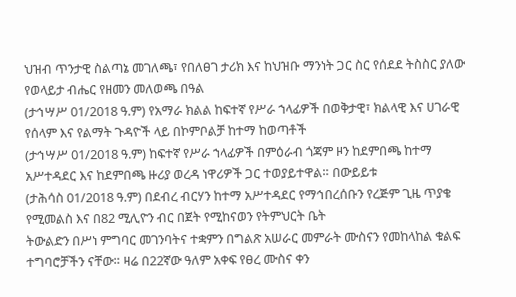ህዝብ ጥንታዊ ስልጣኔ መገለጫ፣ የበለፀገ ታሪክ እና ከህዝቡ ማንነት ጋር ስር የሰደደ ትስስር ያለው የወላይታ ብሔር የዘመን መለወጫ በዓል
(ታኅሣሥ 01/2018 ዓ.ም) የአማራ ክልል ከፍተኛ የሥራ ኀላፊዎች በወቅታዊ፣ ክልላዊ እና ሀገራዊ የሰላም እና የልማት ጉዳዮች ላይ በኮምቦልቻ ከተማ ከወጣቶች
(ታኅሣሥ 01/2018 ዓ.ም) ከፍተኛ የሥራ ኀላፊዎች በምዕራብ ጎጃም ዞን ከደምበጫ ከተማ አሥተዳደር እና ከደምበጫ ዙሪያ ወረዳ ነዋሪዎች ጋር ተወያይተዋል። በውይይቱ
(ታሕሳስ 01/2018 ዓ.ም) በደብረ ብርሃን ከተማ አሥተዳደር የማኅበረሰቡን የረጅም ጊዜ ጥያቄ የሚመልስ እና በ82 ሚሊዮን ብር በጀት የሚከናወን የትምህርት ቤት
ትውልድን በሥነ ምግባር መገንባትና ተቋምን በግልጽ አሠራር መምራት ሙስናን የመከላከል ቁልፍ ተግባሮቻችን ናቸው። ዛሬ በ22ኛው ዓለም አቀፍ የፀረ ሙስና ቀን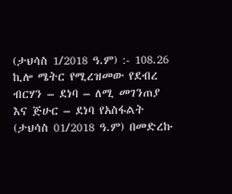(ታህሳስ 1/2018 ዓ.ም) :- 108.26 ኪሎ ሜትር የሚረዝመው የደብረ ብርሃን – ደነባ – ለሚ መገንጠያ እና ጅሁር – ደነባ የአስፋልት
(ታህሳስ 01/2018 ዓ.ም) በመድረኩ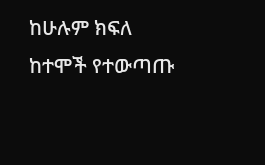ከሁሉም ክፍለ ከተሞች የተውጣጡ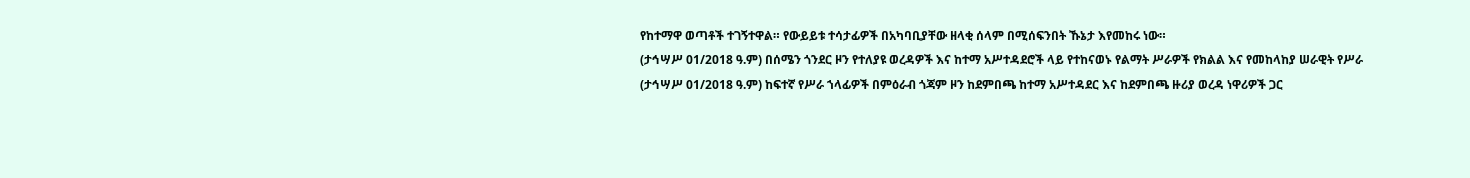የከተማዋ ወጣቶች ተገኝተዋል። የውይይቱ ተሳታፊዎች በአካባቢያቸው ዘላቂ ሰላም በሚሰፍንበት ኹኔታ እየመከሩ ነው።
(ታኅሣሥ 01/2018 ዓ.ም) በሰሜን ጎንደር ዞን የተለያዩ ወረዳዎች እና ከተማ አሥተዳደሮች ላይ የተከናወኑ የልማት ሥራዎች የክልል እና የመከላከያ ሠራዊት የሥራ
(ታኅሣሥ 01/2018 ዓ.ም) ከፍተኛ የሥራ ኀላፊዎች በምዕራብ ጎጃም ዞን ከደምበጫ ከተማ አሥተዳደር እና ከደምበጫ ዙሪያ ወረዳ ነዋሪዎች ጋር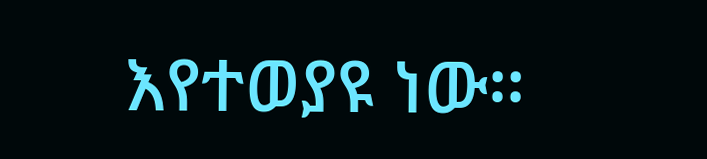እየተወያዩ ነው።